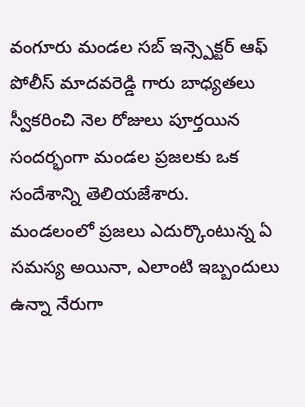వంగూరు మండల సబ్ ఇన్స్పెక్టర్ ఆఫ్ పోలీస్ మాదవరెడ్డి గారు బాధ్యతలు స్వీకరించి నెల రోజులు పూర్తయిన సందర్భంగా మండల ప్రజలకు ఒక సందేశాన్ని తెలియజేశారు.
మండలంలో ప్రజలు ఎదుర్కొంటున్న ఏ సమస్య అయినా, ఎలాంటి ఇబ్బందులు ఉన్నా నేరుగా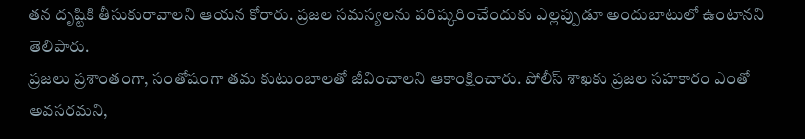తన దృష్టికి తీసుకురావాలని ఆయన కోరారు. ప్రజల సమస్యలను పరిష్కరించేందుకు ఎల్లప్పుడూ అందుబాటులో ఉంటానని తెలిపారు.
ప్రజలు ప్రశాంతంగా, సంతోషంగా తమ కుటుంబాలతో జీవించాలని ఆకాంక్షించారు. పోలీస్ శాఖకు ప్రజల సహకారం ఎంతో అవసరమని,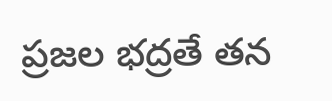ప్రజల భద్రతే తన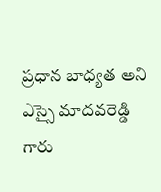ప్రధాన బాధ్యత అని ఎస్సై మాదవరెడ్డి గారు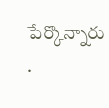పేర్కొన్నారు
.